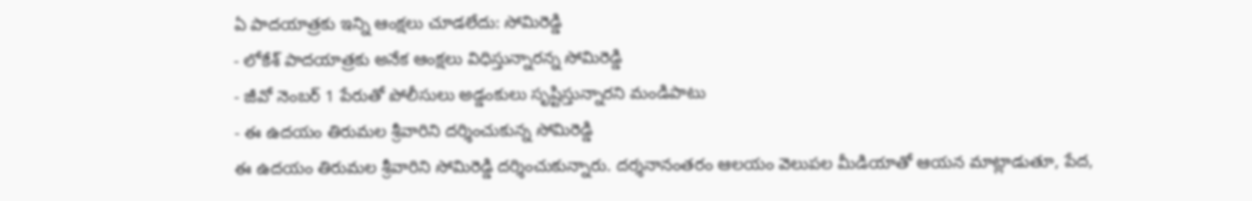ఏ పాదయాత్రకు ఇన్ని ఆంక్షలు చూడలేదు: సోమిరెడ్డి
- లోకేశ్ పాదయాత్రకు అనేక ఆంక్షలు విధిస్తున్నారన్న సోమిరెడ్డి
- జీవో నెంబర్ 1 పేరుతో పోలీసులు అడ్డంకులు సృష్టిస్తున్నారని మండిపాటు
- ఈ ఉదయం తిరుమల శ్రీవారిని దర్శించుకున్న సోమిరెడ్డి
ఈ ఉదయం తిరుమల శ్రీవారిని సోమిరెడ్డి దర్శించుకున్నారు. దర్శనానంతరం ఆలయం వెలుపల మీడియాతో ఆయన మాట్లాడుతూ, పేద,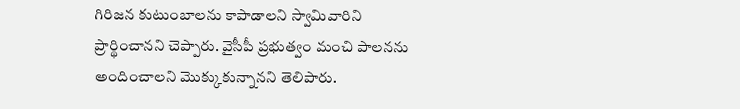గిరిజన కుటుంబాలను కాపాడాలని స్వామివారిని ప్రార్థించానని చెప్పారు. వైసీపీ ప్రభుత్వం మంచి పాలనను అందించాలని మొక్కుకున్నానని తెలిపారు.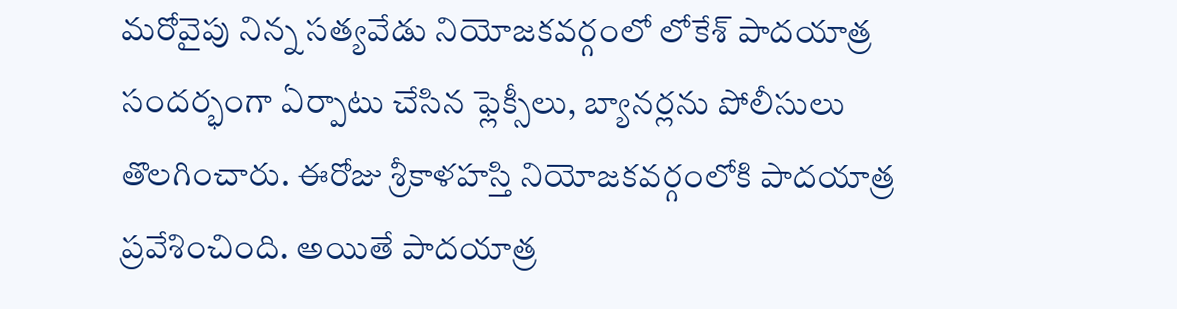మరోవైపు నిన్న సత్యవేడు నియోజకవర్గంలో లోకేశ్ పాదయాత్ర సందర్భంగా ఏర్పాటు చేసిన ఫ్లెక్సీలు, బ్యానర్లను పోలీసులు తొలగించారు. ఈరోజు శ్రీకాళహస్తి నియోజకవర్గంలోకి పాదయాత్ర ప్రవేశించింది. అయితే పాదయాత్ర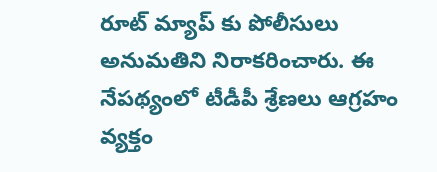రూట్ మ్యాప్ కు పోలీసులు అనుమతిని నిరాకరించారు. ఈ నేపథ్యంలో టీడీపీ శ్రేణలు ఆగ్రహం వ్యక్తం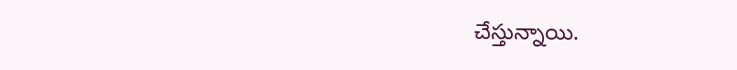చేస్తున్నాయి.